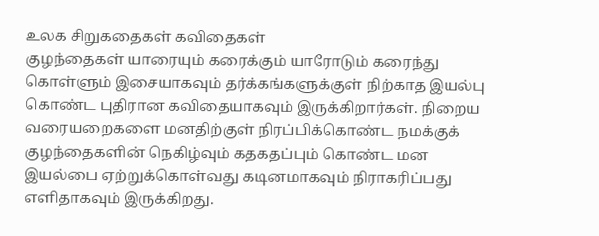உலக சிறுகதைகள் கவிதைகள்
குழந்தைகள் யாரையும் கரைக்கும் யாரோடும் கரைந்து கொள்ளும் இசையாகவும் தர்க்கங்களுக்குள் நிற்காத இயல்பு கொண்ட புதிரான கவிதையாகவும் இருக்கிறார்கள். நிறைய வரையறைகளை மனதிற்குள் நிரப்பிக்கொண்ட நமக்குக் குழந்தைகளின் நெகிழ்வும் கதகதப்பும் கொண்ட மன இயல்பை ஏற்றுக்கொள்வது கடினமாகவும் நிராகரிப்பது எளிதாகவும் இருக்கிறது.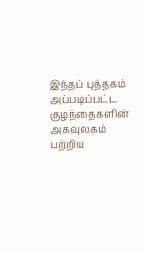இந்தப் புத்தகம் அப்படிப்பட்ட குழந்தைகளின் அகவுலகம் பற்றிய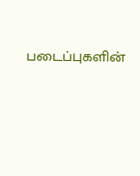படைப்புகளின்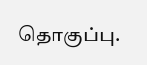தொகுப்பு.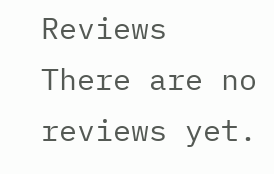Reviews
There are no reviews yet.